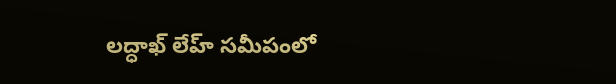లద్ధాఖ్‌ లేహ్‌ సమీపంలో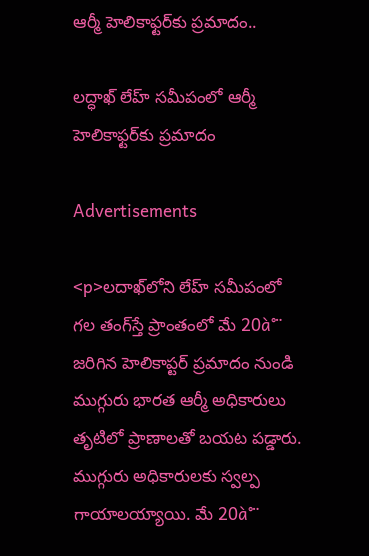ఆర్మీ హెలికాఫ్టర్‌కు ప్రమాదం..

లద్ధాఖ్‌ లేహ్‌ సమీపంలో ఆర్మీ హెలికాఫ్టర్‌కు ప్రమాదం

Advertisements

<p>లదాఖ్‌లోని లేహ్ సమీపంలో గల తంగ్‌స్తే ప్రాంతంలో మే 20à°¨ జరిగిన హెలికాప్టర్ ప్రమాదం నుండి ముగ్గురు భారత ఆర్మీ అధికారులు తృటిలో ప్రాణాలతో బయట పడ్డారు. ముగ్గురు అధికారులకు స్వల్ప గాయాలయ్యాయి. మే 20à°¨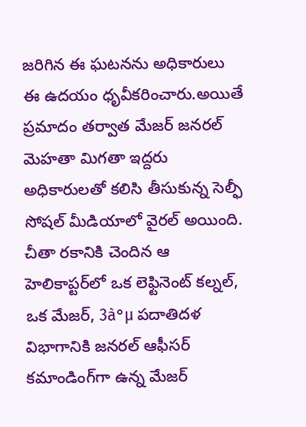జరిగిన ఈ ఘటనను అధికారులు ఈ ఉదయం ధృవీకరించారు.అయితే ప్రమాదం తర్వాత మేజర్ జనరల్ మెహతా మిగతా ఇద్దరు అధికారులతో కలిసి తీసుకున్న సెల్ఫీ సోషల్ మీడియాలో వైరల్ అయింది. చీతా రకానికి చెందిన ఆ హెలికాప్టర్‌లో ఒక లెఫ్టినెంట్ కల్నల్, ఒక మేజర్, 3à°µ పదాతిదళ విభాగానికి జనరల్ ఆఫీసర్ కమాండింగ్‌గా ఉన్న మేజర్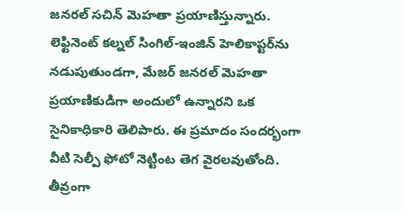జనరల్ సచిన్ మెహతా ప్రయాణిస్తున్నారు. లెఫ్టినెంట్ కల్నల్ సింగిల్-ఇంజిన్ హెలికాప్టర్‌ను నడుపుతుండగా, మేజర్ జనరల్ మెహతా ప్రయాణికుడిగా అందులో ఉన్నారని ఒక సైనికాధికారి తెలిపారు. ఈ ప్రమాదం సందర్భంగా వీటి సెల్పీ ఫోటో నెట్టింట తెగ వైరలవుతోంది. తీవ్రంగా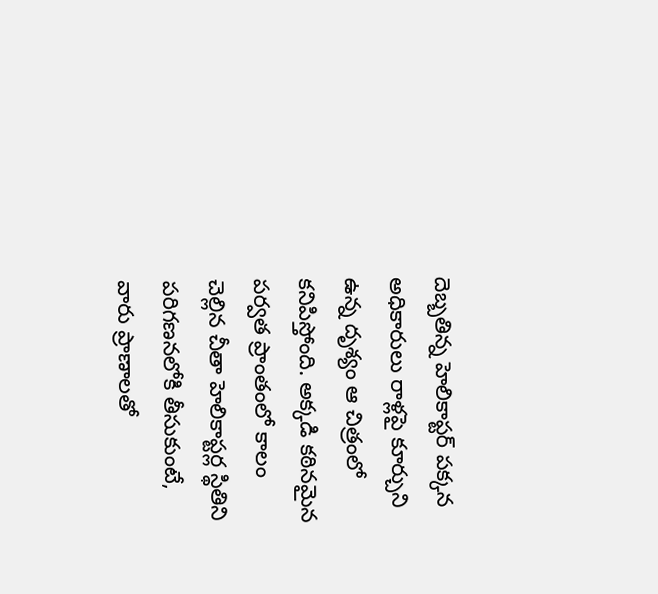దెబ్బతిన్న హెలికాప్టర్ పక్కన అధికారులు రాళ్లపై కూర్చుని ఉన్న దృశ్యం ఆ చిత్రంలో కనిపిస్తోంది. అక్కడి కఠినమైన పర్వత ప్రాంతంలో కాలం చెల్లిన చీతా హెలికాప్టర్ల స్థితిని పరిగణనలోకి తీసుకుంటే, వారు ప్రాణాలతో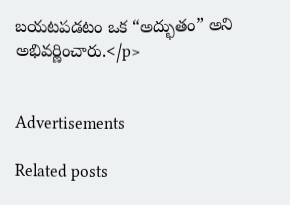బయటపడటం ఒక “అద్భుతం” అని అభివర్ణించారు.</p>


Advertisements

Related posts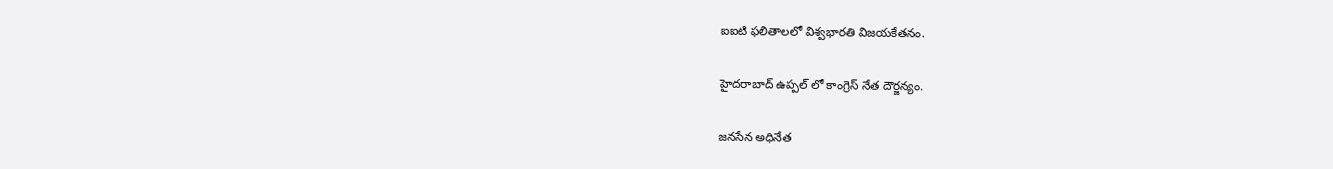ఐఐటి ఫలితాలలో విశ్వభారతి విజయకేతనం.

హైదరాబాద్ ఉప్పల్ లో కాంగ్రెస్ నేత దౌర్జన్యం.

జనసేన అధినేత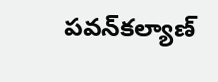పవన్‌కల్యాణ్‌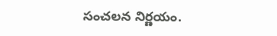సంచలన నిర్ణయం.